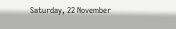Saturday, 22 November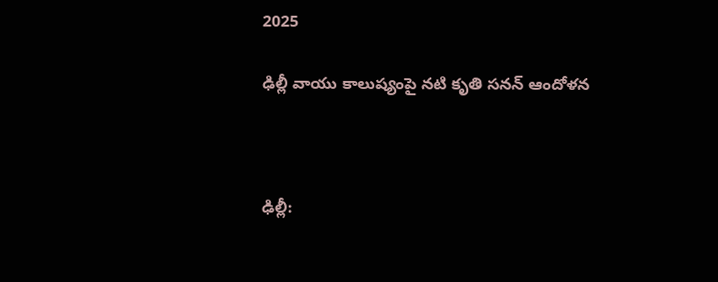2025

ఢిల్లీ వాయు కాలుష్యంపై నటి కృతి సనన్ ఆందోళన



ఢిల్లీ: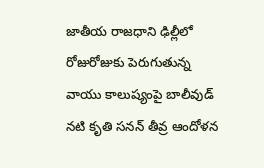జాతీయ రాజధాని ఢిల్లీలో రోజురోజుకు పెరుగుతున్న వాయు కాలుష్యంపై బాలీవుడ్ నటి కృతి సనన్ తీవ్ర ఆందోళన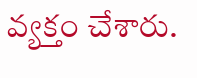వ్యక్తం చేశారు.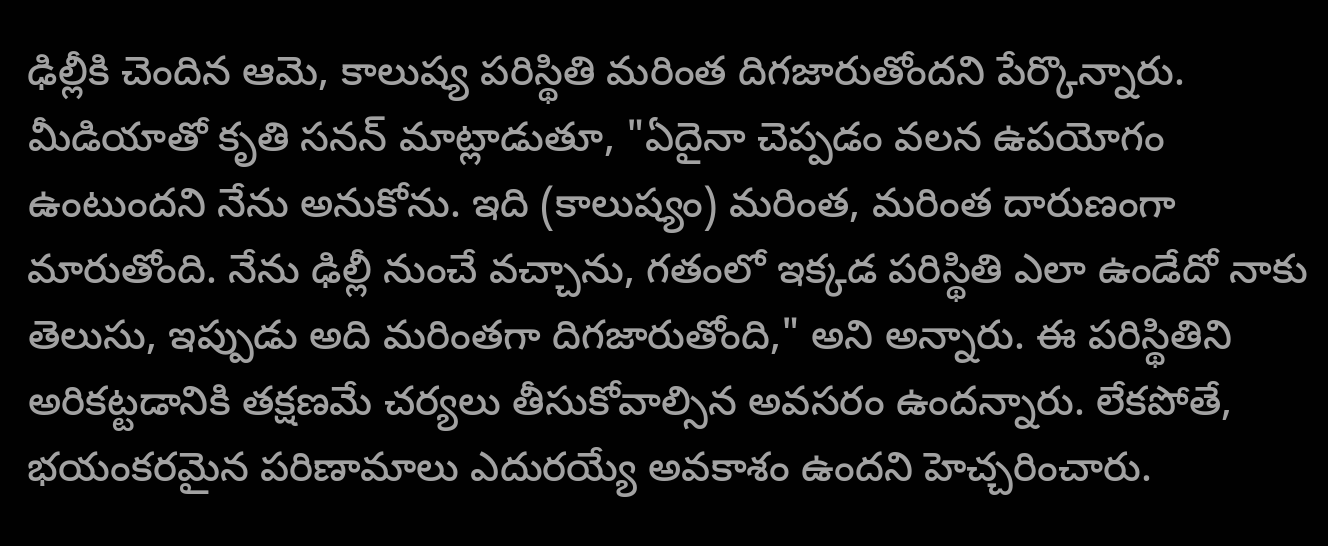ఢిల్లీకి చెందిన ఆమె, కాలుష్య పరిస్థితి మరింత దిగజారుతోందని పేర్కొన్నారు. మీడియాతో కృతి సనన్ మాట్లాడుతూ, "ఏదైనా చెప్పడం వలన ఉపయోగం ఉంటుందని నేను అనుకోను. ఇది (కాలుష్యం) మరింత, మరింత దారుణంగా మారుతోంది. నేను ఢిల్లీ నుంచే వచ్చాను, గతంలో ఇక్కడ పరిస్థితి ఎలా ఉండేదో నాకు తెలుసు, ఇప్పుడు అది మరింతగా దిగజారుతోంది," అని అన్నారు. ఈ పరిస్థితిని అరికట్టడానికి తక్షణమే చర్యలు తీసుకోవాల్సిన అవసరం ఉందన్నారు. లేకపోతే, భయంకరమైన పరిణామాలు ఎదురయ్యే అవకాశం ఉందని హెచ్చరించారు.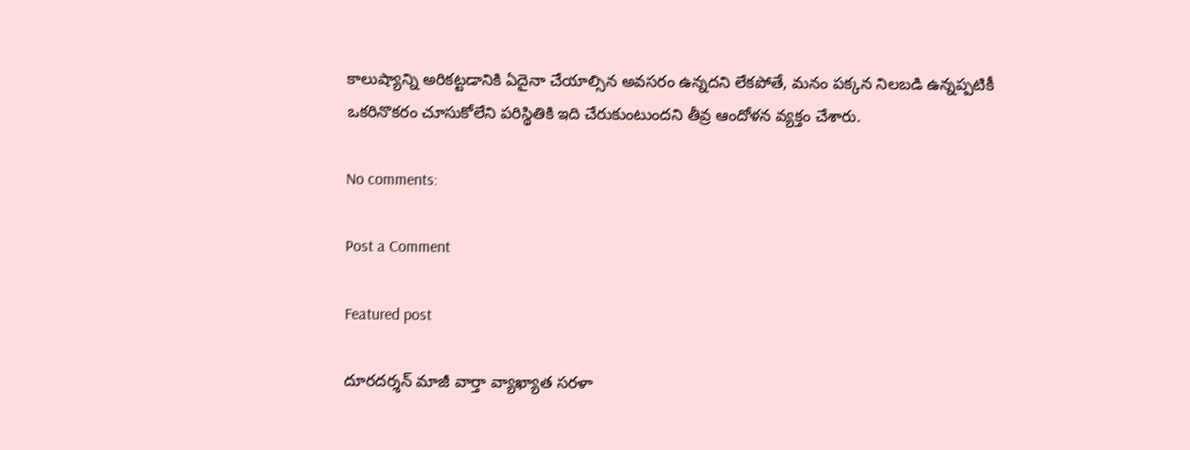కాలుష్యాన్ని అరికట్టడానికి ఏదైనా చేయాల్సిన అవసరం ఉన్నదని లేకపోతే, మనం పక్కన నిలబడి ఉన్నప్పటికీ ఒకరినొకరం చూసుకోలేని పరిస్థితికి ఇది చేరుకుంటుందని తీవ్ర ఆందోళన వ్యక్తం చేశారు.

No comments:

Post a Comment

Featured post

దూరదర్శన్‌ మాజీ వార్తా వ్యాఖ్యాత సరళా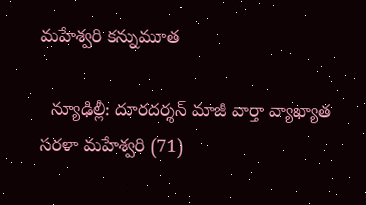మహేశ్వరి కన్నుమూత

  న్యూఢిల్లీ: దూరదర్శన్‌ మాజీ వార్తా వ్యాఖ్యాత సరళా మహేశ్వరి (71)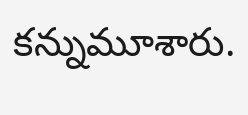కన్నుమూశారు.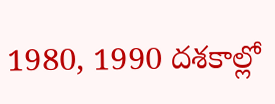1980, 1990 దశకాల్లో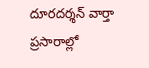దూరదర్శన్‌ వార్తా ప్రసారాల్లో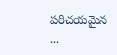పరిచయమైన ...